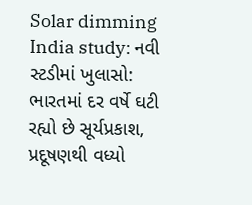Solar dimming India study: નવી સ્ટડીમાં ખુલાસો: ભારતમાં દર વર્ષે ઘટી રહ્યો છે સૂર્યપ્રકાશ, પ્રદૂષણથી વધ્યો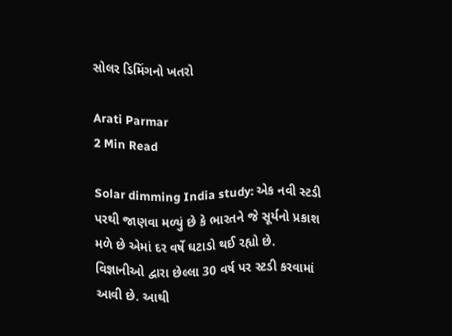સોલર ડિમિંગનો ખતરો

Arati Parmar
2 Min Read

Solar dimming India study: એક નવી સ્ટડી પરથી જાણવા મળ્યું છે કે ભારતને જે સૂર્યનો પ્રકાશ મળે છે એમાં દર વર્ષે ઘટાડો થઈ રહ્યો છે. વિજ્ઞાનીઓ દ્વારા છેલ્લા 30 વર્ષ પર સ્ટડી કરવામાં આવી છે. આથી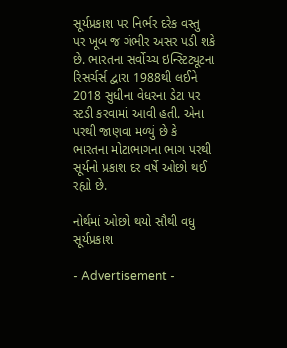સૂર્યપ્રકાશ પર નિર્ભર દરેક વસ્તુ પર ખૂબ જ ગંભીર અસર પડી શકે છે. ભારતના સર્વોચ્ચ ઇન્સ્ટિટ્યૂટના રિસર્ચર્સ દ્વારા 1988થી લઈને 2018 સુધીના વેધરના ડેટા પર સ્ટડી કરવામાં આવી હતી. એના પરથી જાણવા મળ્યું છે કે ભારતના મોટાભાગના ભાગ પરથી સૂર્યનો પ્રકાશ દર વર્ષે ઓછો થઈ રહ્યો છે.

નોર્થમાં ઓછો થયો સૌથી વધુ સૂર્યપ્રકાશ

- Advertisement -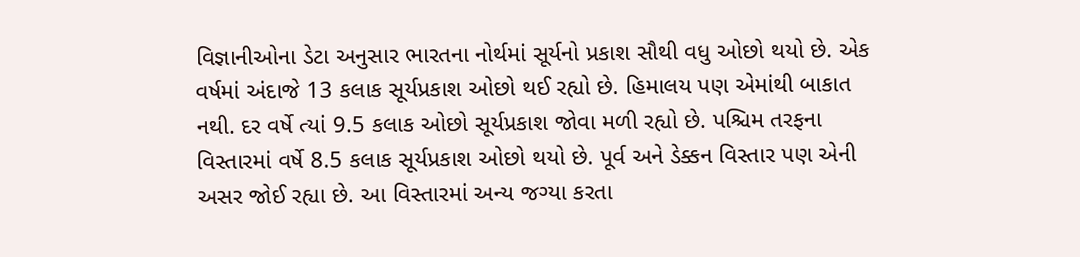વિજ્ઞાનીઓના ડેટા અનુસાર ભારતના નોર્થમાં સૂર્યનો પ્રકાશ સૌથી વધુ ઓછો થયો છે. એક વર્ષમાં અંદાજે 13 કલાક સૂર્યપ્રકાશ ઓછો થઈ રહ્યો છે. હિમાલય પણ એમાંથી બાકાત નથી. દર વર્ષે ત્યાં 9.5 કલાક ઓછો સૂર્યપ્રકાશ જોવા મળી રહ્યો છે. પશ્ચિમ તરફના વિસ્તારમાં વર્ષે 8.5 કલાક સૂર્યપ્રકાશ ઓછો થયો છે. પૂર્વ અને ડેક્કન વિસ્તાર પણ એની અસર જોઈ રહ્યા છે. આ વિસ્તારમાં અન્ય જગ્યા કરતા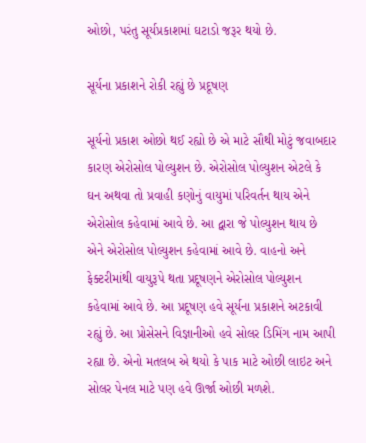ઓછો, પરંતુ સૂર્યપ્રકાશમાં ઘટાડો જરૂર થયો છે.

સૂર્યના પ્રકાશને રોકી રહ્યું છે પ્રદૂષણ

સૂર્યનો પ્રકાશ ઓછો થઈ રહ્યો છે એ માટે સૌથી મોટું જવાબદાર કારણ એરોસોલ પોલ્યુશન છે. એરોસોલ પોલ્યુશન એટલે કે ઘન અથવા તો પ્રવાહી કણોનું વાયુમાં પરિવર્તન થાય એને એરોસોલ કહેવામાં આવે છે. આ દ્વારા જે પોલ્યુશન થાય છે એને એરોસોલ પોલ્યુશન કહેવામાં આવે છે. વાહનો અને ફેક્ટરીમાંથી વાયુરૂપે થતા પ્રદૂષણને એરોસોલ પોલ્યુશન કહેવામાં આવે છે. આ પ્રદૂષણ હવે સૂર્યના પ્રકાશને અટકાવી રહ્યું છે. આ પ્રોસેસને વિજ્ઞાનીઓ હવે સોલર ડિમિંગ નામ આપી રહ્યા છે. એનો મતલબ એ થયો કે પાક માટે ઓછી લાઇટ અને સોલર પેનલ માટે પણ હવે ઊર્જા ઓછી મળશે.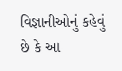વિજ્ઞાનીઓનું કહેવું છે કે આ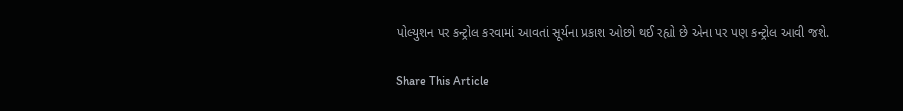પોલ્યુશન પર કન્ટ્રોલ કરવામાં આવતાં સૂર્યના પ્રકાશ ઓછો થઈ રહ્યો છે એના પર પણ કન્ટ્રોલ આવી જશે.

Share This Article